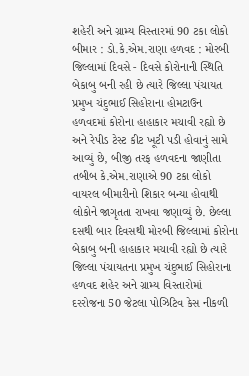શહેરી અને ગ્રામ્ય વિસ્તારમાં 90 ટકા લોકો બીમાર : ડો.કે.એમ.રાણા હળવદ : મોરબી જિલ્લામાં દિવસે - દિવસે કોરોનાની સ્થિતિ બેકાબુ બની રહી છે ત્યારે જિલ્લા પંચાયત પ્રમુખ ચંદુભાઈ સિહોરાના હોમટાઉન હળવદમાં કોરોના હાહાકાર મચાવી રહ્યો છે અને રેપીડ ટેસ્ટ કીટ ખૂટી પડી હોવાનું સામે આવ્યું છે, બીજી તરફ હળવદના જાણીતા તબીબ કે.એમ.રાણાએ 90 ટકા લોકો વાયરલ બીમારીનો શિકાર બન્યા હોવાથી લોકોને જાગૃતતા રાખવા જણાવ્યું છે. છેલ્લા દસથી બાર દિવસથી મોરબી જિલ્લામાં કોરોના બેકાબુ બની હાહાકાર મચાવી રહ્યો છે ત્યારે જિલ્લા પંચાયતના પ્રમુખ ચંદુભાઈ સિહોરાના હળવદ શહેર અને ગ્રામ્ય વિસ્તારોમાં દરરોજના 50 જેટલા પોઝિટિવ કેસ નીકળી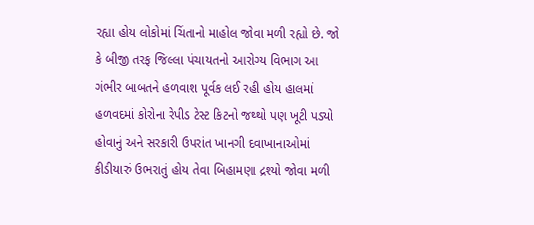રહ્યા હોય લોકોમાં ચિંતાનો માહોલ જોવા મળી રહ્યો છે. જો કે બીજી તરફ જિલ્લા પંચાયતનો આરોગ્ય વિભાગ આ ગંભીર બાબતને હળવાશ પૂર્વક લઈ રહી હોય હાલમાં હળવદમાં કોરોના રેપીડ ટેસ્ટ કિટનો જથ્થો પણ ખૂટી પડ્યો હોવાનું અને સરકારી ઉપરાંત ખાનગી દવાખાનાઓમાં કીડીયારું ઉભરાતું હોય તેવા બિહામણા દ્રશ્યો જોવા મળી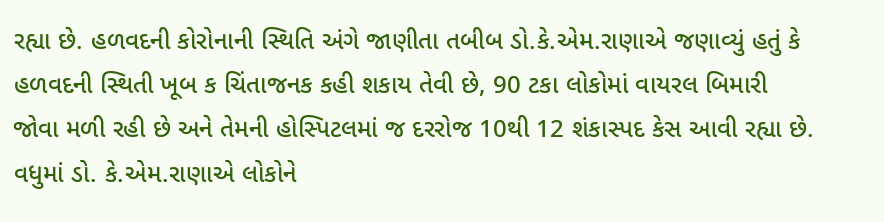રહ્યા છે. હળવદની કોરોનાની સ્થિતિ અંગે જાણીતા તબીબ ડો.કે.એમ.રાણાએ જણાવ્યું હતું કે હળવદની સ્થિતી ખૂબ ક ચિંતાજનક કહી શકાય તેવી છે, 90 ટકા લોકોમાં વાયરલ બિમારી જોવા મળી રહી છે અને તેમની હોસ્પિટલમાં જ દરરોજ 10થી 12 શંકાસ્પદ કેસ આવી રહ્યા છે. વધુમાં ડો. કે.એમ.રાણાએ લોકોને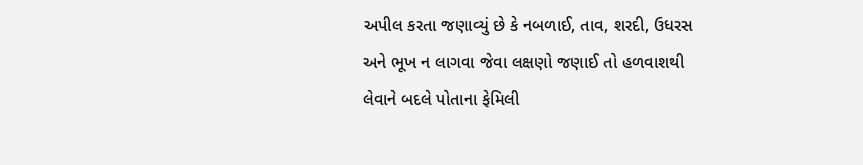અપીલ કરતા જણાવ્યું છે કે નબળાઈ, તાવ, શરદી, ઉધરસ અને ભૂખ ન લાગવા જેવા લક્ષણો જણાઈ તો હળવાશથી લેવાને બદલે પોતાના ફેમિલી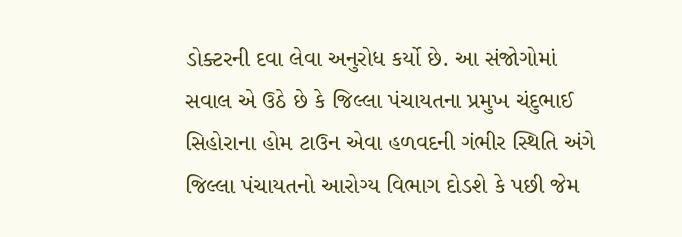ડોક્ટરની દવા લેવા અનુરોધ કર્યો છે. આ સંજોગોમાં સવાલ એ ઉઠે છે કે જિલ્લા પંચાયતના પ્રમુખ ચંદુભાઈ સિહોરાના હોમ ટાઉન એવા હળવદની ગંભીર સ્થિતિ અંગે જિલ્લા પંચાયતનો આરોગ્ય વિભાગ દોડશે કે પછી જેમ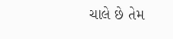ચાલે છે તેમ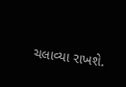ચલાવ્યા રાખશે.